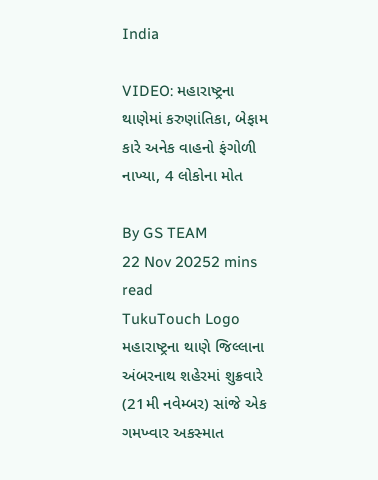India

VIDEO: મહારાષ્ટ્રના થાણેમાં કરુણાંતિકા, બેફામ કારે અનેક વાહનો ફંગોળી નાખ્યા, 4 લોકોના મોત

By GS TEAM
22 Nov 20252 mins read
TukuTouch Logo
મહારાષ્ટ્રના થાણે જિલ્લાના અંબરનાથ શહેરમાં શુક્રવારે (21મી નવેમ્બર) સાંજે એક ગમખ્વાર અકસ્માત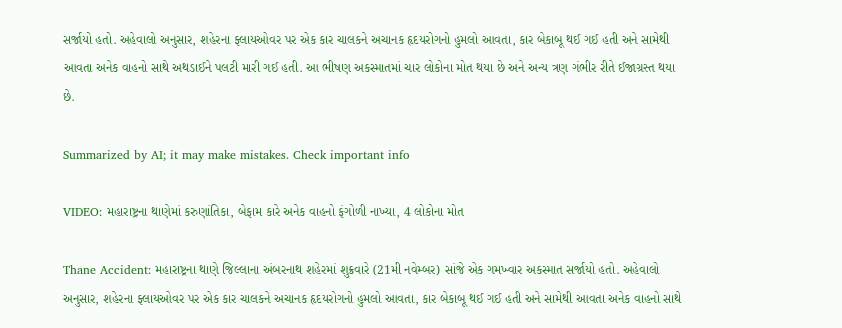સર્જાયો હતો. અહેવાલો અનુસાર, શહેરના ફ્લાયઓવર પર એક કાર ચાલકને અચાનક હૃદયરોગનો હુમલો આવતા, કાર બેકાબૂ થઈ ગઈ હતી અને સામેથી આવતા અનેક વાહનો સાથે અથડાઈને પલટી મારી ગઈ હતી. આ ભીષણ અકસ્માતમાં ચાર લોકોના મોત થયા છે અને અન્ય ત્રણ ગંભીર રીતે ઈજાગ્રસ્ત થયા છે.

Summarized by AI; it may make mistakes. Check important info

VIDEO: મહારાષ્ટ્રના થાણેમાં કરુણાંતિકા, બેફામ કારે અનેક વાહનો ફંગોળી નાખ્યા, 4 લોકોના મોત

Thane Accident: મહારાષ્ટ્રના થાણે જિલ્લાના અંબરનાથ શહેરમાં શુક્રવારે (21મી નવેમ્બર) સાંજે એક ગમખ્વાર અકસ્માત સર્જાયો હતો. અહેવાલો અનુસાર, શહેરના ફ્લાયઓવર પર એક કાર ચાલકને અચાનક હૃદયરોગનો હુમલો આવતા, કાર બેકાબૂ થઈ ગઈ હતી અને સામેથી આવતા અનેક વાહનો સાથે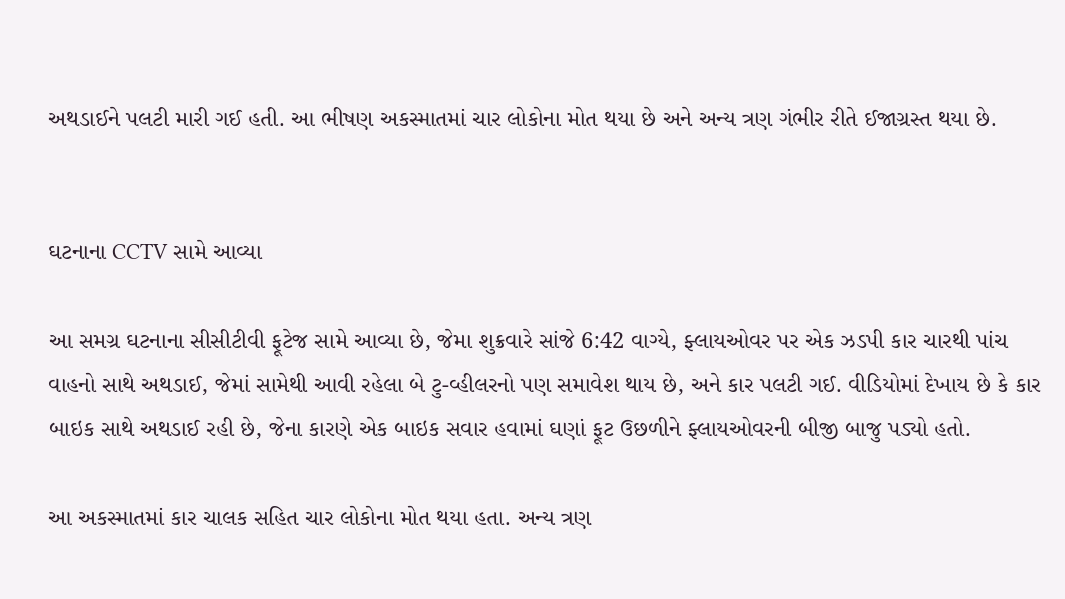અથડાઈને પલટી મારી ગઈ હતી. આ ભીષણ અકસ્માતમાં ચાર લોકોના મોત થયા છે અને અન્ય ત્રણ ગંભીર રીતે ઈજાગ્રસ્ત થયા છે.


ઘટનાના CCTV સામે આવ્યા

આ સમગ્ર ઘટનાના સીસીટીવી ફૂટેજ સામે આવ્યા છે, જેમા શુક્રવારે સાંજે 6:42 વાગ્યે, ફ્લાયઓવર પર એક ઝડપી કાર ચારથી પાંચ વાહનો સાથે અથડાઈ, જેમાં સામેથી આવી રહેલા બે ટુ-વ્હીલરનો પણ સમાવેશ થાય છે, અને કાર પલટી ગઈ. વીડિયોમાં દેખાય છે કે કાર બાઇક સાથે અથડાઈ રહી છે, જેના કારણે એક બાઇક સવાર હવામાં ઘણાં ફૂટ ઉછળીને ફ્લાયઓવરની બીજી બાજુ પડ્યો હતો.

આ અકસ્માતમાં કાર ચાલક સહિત ચાર લોકોના મોત થયા હતા. અન્ય ત્રણ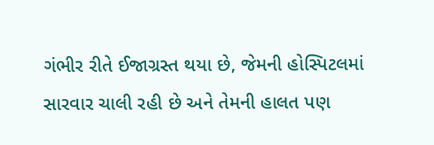ગંભીર રીતે ઈજાગ્રસ્ત થયા છે, જેમની હોસ્પિટલમાં સારવાર ચાલી રહી છે અને તેમની હાલત પણ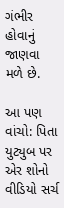ગંભીર હોવાનું જાણવા મળે છે.

આ પણ વાંચો: પિતા યુટ્યુબ પર એર શોનો વીડિયો સર્ચ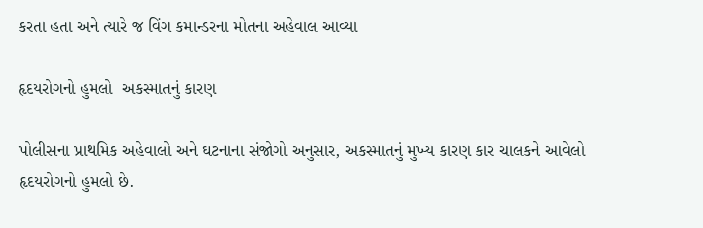કરતા હતા અને ત્યારે જ વિંગ કમાન્ડરના મોતના અહેવાલ આવ્યા

હૃદયરોગનો હુમલો  અકસ્માતનું કારણ

પોલીસના પ્રાથમિક અહેવાલો અને ઘટનાના સંજોગો અનુસાર, અકસ્માતનું મુખ્ય કારણ કાર ચાલકને આવેલો હૃદયરોગનો હુમલો છે.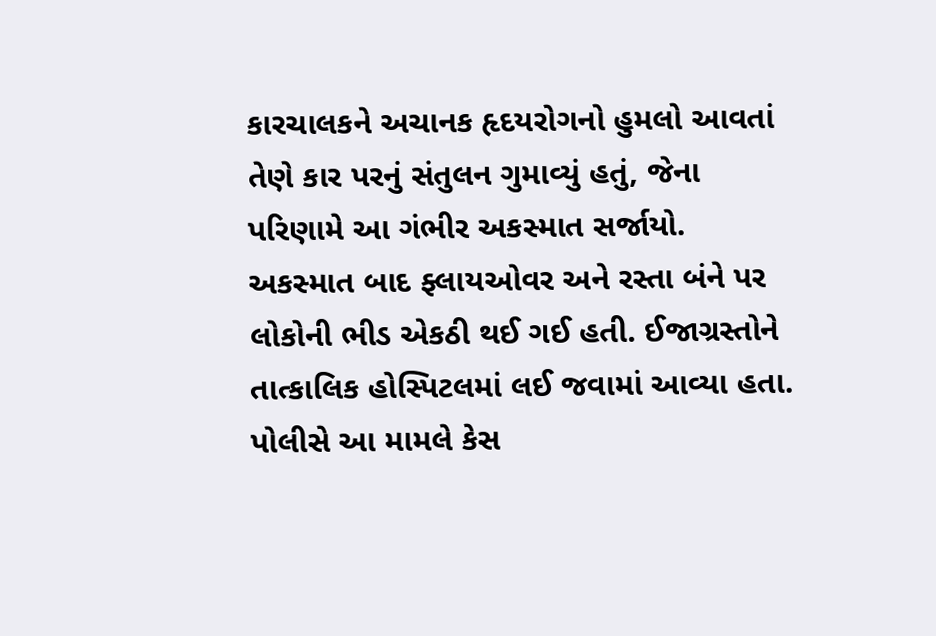કારચાલકને અચાનક હૃદયરોગનો હુમલો આવતાં તેણે કાર પરનું સંતુલન ગુમાવ્યું હતું, જેના પરિણામે આ ગંભીર અકસ્માત સર્જાયો. અકસ્માત બાદ ફ્લાયઓવર અને રસ્તા બંને પર લોકોની ભીડ એકઠી થઈ ગઈ હતી. ઈજાગ્રસ્તોને તાત્કાલિક હોસ્પિટલમાં લઈ જવામાં આવ્યા હતા. પોલીસે આ મામલે કેસ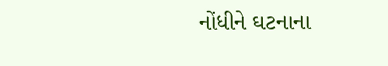નોંધીને ઘટનાના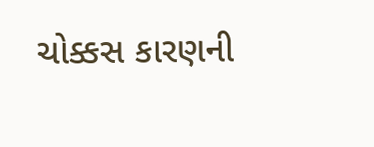ચોક્કસ કારણની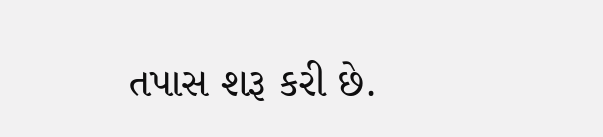તપાસ શરૂ કરી છે.